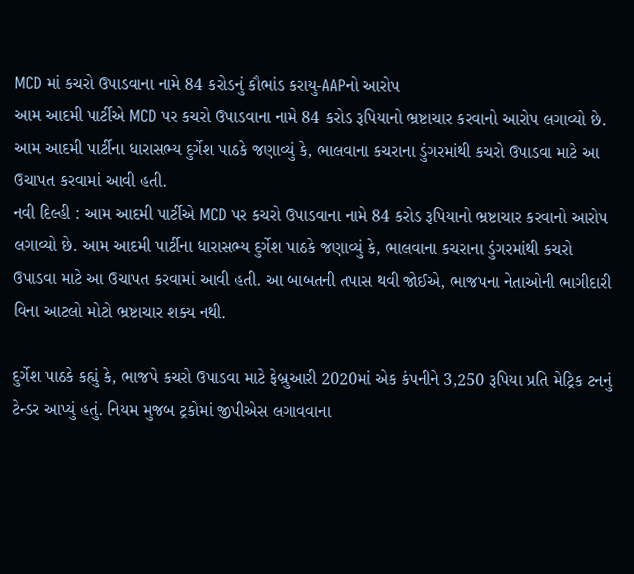MCD માં કચરો ઉપાડવાના નામે 84 કરોડનું કૌભાંડ કરાયુ-AAPનો આરોપ
આમ આદમી પાર્ટીએ MCD પર કચરો ઉપાડવાના નામે 84 કરોડ રૂપિયાનો ભ્રષ્ટાચાર કરવાનો આરોપ લગાવ્યો છે. આમ આદમી પાર્ટીના ધારાસભ્ય દુર્ગેશ પાઠકે જણાવ્યું કે, ભાલવાના કચરાના ડુંગરમાંથી કચરો ઉપાડવા માટે આ ઉચાપત કરવામાં આવી હતી.
નવી દિલ્હી : આમ આદમી પાર્ટીએ MCD પર કચરો ઉપાડવાના નામે 84 કરોડ રૂપિયાનો ભ્રષ્ટાચાર કરવાનો આરોપ લગાવ્યો છે. આમ આદમી પાર્ટીના ધારાસભ્ય દુર્ગેશ પાઠકે જણાવ્યું કે, ભાલવાના કચરાના ડુંગરમાંથી કચરો ઉપાડવા માટે આ ઉચાપત કરવામાં આવી હતી. આ બાબતની તપાસ થવી જોઈએ, ભાજપના નેતાઓની ભાગીદારી વિના આટલો મોટો ભ્રષ્ટાચાર શક્ય નથી.

દુર્ગેશ પાઠકે કહ્યું કે, ભાજપે કચરો ઉપાડવા માટે ફેબ્રુઆરી 2020માં એક કંપનીને 3,250 રૂપિયા પ્રતિ મેટ્રિક ટનનું ટેન્ડર આપ્યું હતું. નિયમ મુજબ ટ્રકોમાં જીપીએસ લગાવવાના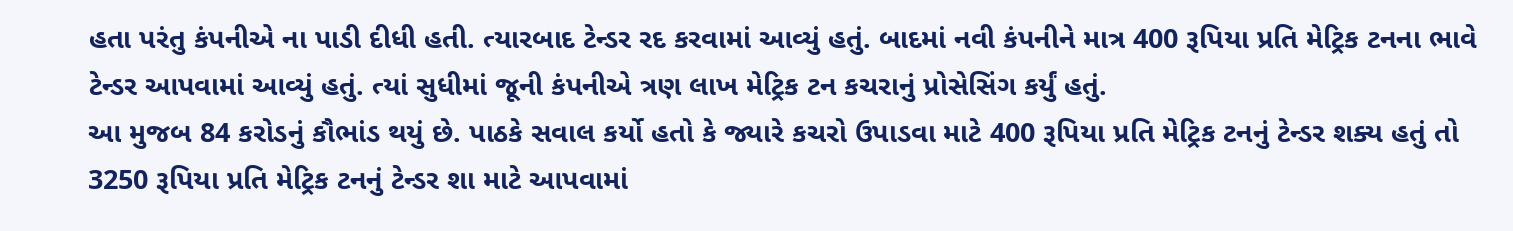હતા પરંતુ કંપનીએ ના પાડી દીધી હતી. ત્યારબાદ ટેન્ડર રદ કરવામાં આવ્યું હતું. બાદમાં નવી કંપનીને માત્ર 400 રૂપિયા પ્રતિ મેટ્રિક ટનના ભાવે ટેન્ડર આપવામાં આવ્યું હતું. ત્યાં સુધીમાં જૂની કંપનીએ ત્રણ લાખ મેટ્રિક ટન કચરાનું પ્રોસેસિંગ કર્યું હતું.
આ મુજબ 84 કરોડનું કૌભાંડ થયું છે. પાઠકે સવાલ કર્યો હતો કે જ્યારે કચરો ઉપાડવા માટે 400 રૂપિયા પ્રતિ મેટ્રિક ટનનું ટેન્ડર શક્ય હતું તો 3250 રૂપિયા પ્રતિ મેટ્રિક ટનનું ટેન્ડર શા માટે આપવામાં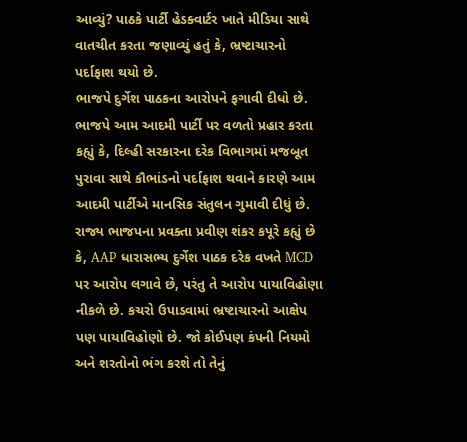આવ્યું? પાઠકે પાર્ટી હેડક્વાર્ટર ખાતે મીડિયા સાથે વાતચીત કરતા જણાવ્યું હતું કે, ભ્રષ્ટાચારનો પર્દાફાશ થયો છે.
ભાજપે દુર્ગેશ પાઠકના આરોપને ફગાવી દીધો છે. ભાજપે આમ આદમી પાર્ટી પર વળતો પ્રહાર કરતા કહ્યું કે, દિલ્હી સરકારના દરેક વિભાગમાં મજબૂત પુરાવા સાથે કૌભાંડનો પર્દાફાશ થવાને કારણે આમ આદમી પાર્ટીએ માનસિક સંતુલન ગુમાવી દીધું છે.
રાજ્ય ભાજપના પ્રવક્તા પ્રવીણ શંકર કપૂરે કહ્યું છે કે, AAP ધારાસભ્ય દુર્ગેશ પાઠક દરેક વખતે MCD પર આરોપ લગાવે છે, પરંતુ તે આરોપ પાયાવિહોણા નીકળે છે. કચરો ઉપાડવામાં ભ્રષ્ટાચારનો આક્ષેપ પણ પાયાવિહોણો છે. જો કોઈપણ કંપની નિયમો અને શરતોનો ભંગ કરશે તો તેનું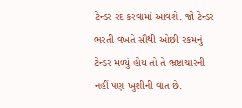ટેન્ડર રદ કરવામાં આવશે. જો ટેન્ડર ભરતી વખતે સૌથી ઓછી રકમનું ટેન્ડર મળ્યું હોય તો તે ભ્રષ્ટાચારની નહીં પણ ખુશીની વાત છે.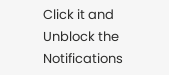Click it and Unblock the Notifications